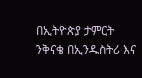በኢትዮጵያ ታምርት ንቅናቄ በኢንዱስትሪ እና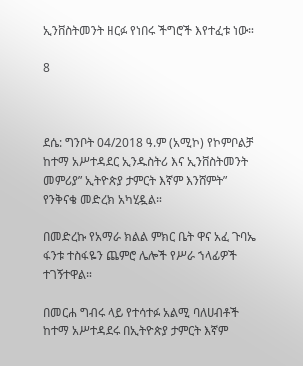ኢንቨስትመንት ዘርፉ የነበሩ ችግሮች እየተፈቱ ነው።

8



ደሴ: ግንቦት 04/2018 ዓ.ም (አሚኮ) የኮምቦልቻ ከተማ አሥተዳደር ኢንዱስትሪ እና ኢንቨስትመንት መምሪያ” ኢትዮጵያ ታምርት እኛም እንሸምት” የንቅናቄ መድረክ አካሂዷል።

በመድረኩ የአማራ ክልል ምክር ቤት ዋና አፈ ጉባኤ ፋንቱ ተስፋዬን ጨምሮ ሌሎች የሥራ ኀላፊዎች ተገኝተዋል።

በመርሐ ግብሩ ላይ የተሳተፉ አልሚ ባለሀብቶች ከተማ አሥተዳደሩ በኢትዮጵያ ታምርት እኛም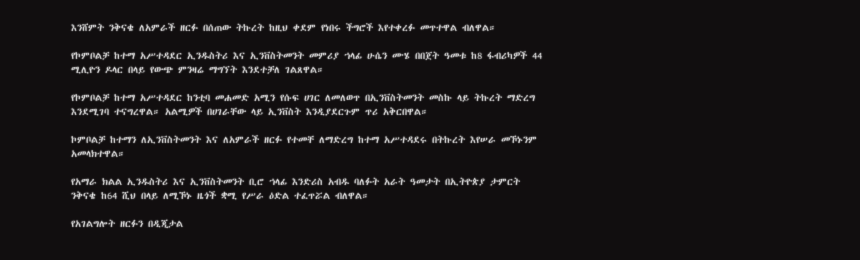እንሸምት ንቅናቄ ለአምራች ዘርፉ በሰጠው ትኩረት ከዚህ ቀደም የነበሩ ችግሮች እየተቀረፉ መጥተዋል ብለዋል።

የኮምቦልቻ ከተማ አሥተዳደር ኢንዱስትሪ እና ኢንቨስትመንት መምሪያ ኀላፊ ሁሴን ሙሄ በበጀት ዓመቱ ከ8 ፋብሪካዎች 44 ሚሊዮን ዶላር በላይ የውጭ ምንዛሬ ማግኘት እንደተቻለ ገልጸዋል።

የኮምቦልቻ ከተማ አሥተዳደር ከንቲባ መሐመድ አሚን የሱፍ ሀገር ለመለወጥ በኢንቨስትመንት መስኩ ላይ ትኩረት ማድረግ እንደሚገባ ተናግረዋል። አልሚዎች በሀገራቸው ላይ ኢንቨስት እንዲያደርጉም ጥሪ አቅርበዋል።

ኮምቦልቻ ከተማን ለኢንቨስትመንት እና ለአምራች ዘርፉ የተመቸ ለማድረግ ከተማ አሥተዳደሩ በትኩረት እየሠራ መኾኑንም አመላክተዋል።

የአማራ ክልል ኢንዱስትሪ እና ኢንቨስትመንት ቢሮ ኀላፊ እንድሪስ አብዱ ባለፉት አራት ዓመታት በኢትዮጵያ ታምርት ንቅናቄ ከ64 ሺህ በላይ ለሚኾኑ ዜጎች ቋሚ የሥራ ዕድል ተፈጥሯል ብለዋል።

የአገልግሎት ዘርፉን በዲጂታል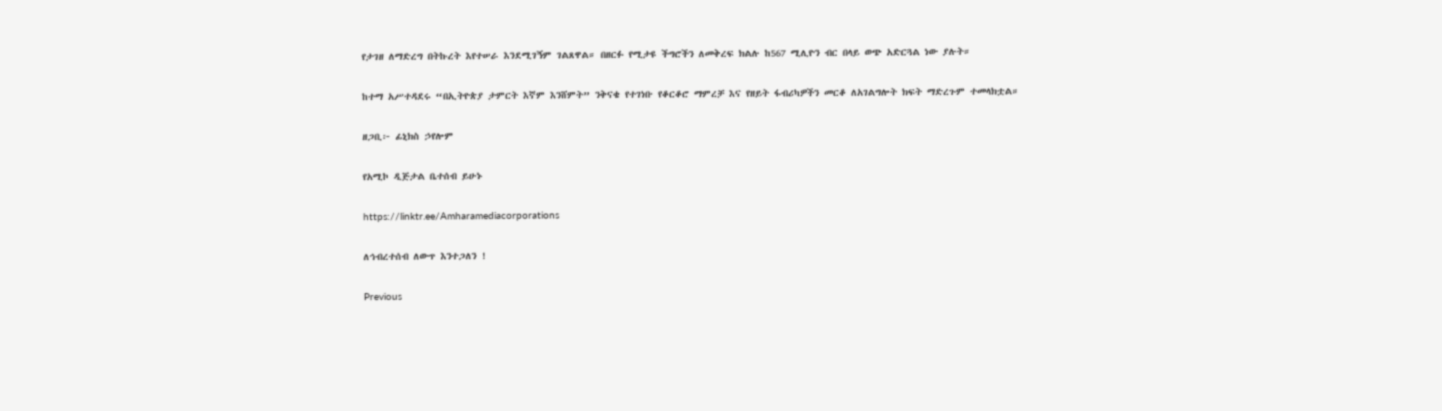የታገዘ ለማድረግ በትኩረት እየተሠራ እንደሚገኝም ገልጸዋል። በዘርፉ የሚታዩ ችግሮችን ለመቅረፍ ክልሉ ከ567 ሚሊዮን ብር በላይ ወጭ አድርጓል ነው ያሉት።

ከተማ አሥተዳደሩ “በኢትዮጵያ ታምርት እኛም እንሸምት” ንቅናቄ የተገነቡ የቆርቆሮ ማምረቻ እና የዘይት ፋብሪካዎችን መርቆ ለአገልግሎት ክፍት ማድረጉም ተመላክቷል።

ዘጋቢ፦ ፊኒክስ ኃየሎም

የአሚኮ ዲጅታል ቤተሰብ ይሁኑ

https://linktr.ee/Amharamediacorporations

ለኅብረተሰብ ለውጥ እንተጋለን !

Previous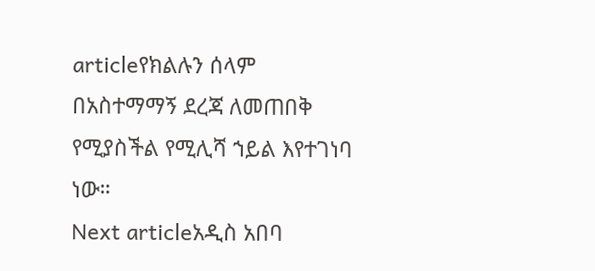articleየክልሉን ሰላም በአስተማማኝ ደረጃ ለመጠበቅ የሚያስችል የሚሊሻ ኀይል እየተገነባ ነው።
Next articleአዲስ አበባ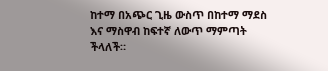ከተማ በአጭር ጊዜ ውስጥ በከተማ ማደስ እና ማስዋብ ከፍተኛ ለውጥ ማምጣት ችላለች።